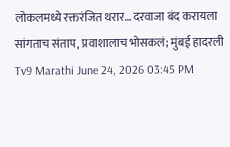लोकलमध्ये रक्तरंजित थरार… दरवाजा बंद करायला सांगताच संताप, प्रवाशालाच भोसकलं; मुंबई हादरली
Tv9 Marathi June 24, 2026 03:45 PM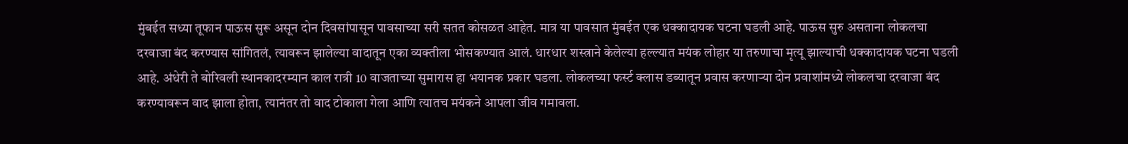मुंबईत सध्या तूफान पाऊस सुरू असून दोन दिवसांपासून पावसाच्या सरी सतत कोसळत आहेत. मात्र या पावसात मुंबईत एक धक्कादायक घटना घडली आहे. पाऊस सुरु असताना लोकलचा दरवाजा बंद करण्यास सांगितलं, त्यावरून झालेल्या वादातून एका व्यक्तीला भोसकण्यात आलं. धारधार शस्त्राने केलेल्या हल्ल्यात मयंक लोहार या तरुणाचा मृत्यू झाल्याची धक्कादायक घटना घडली आहे. अंधेरी ते बोरिवली स्थानकादरम्यान काल रात्री 10 वाजताच्या सुमारास हा भयानक प्रकार घडला. लोकलच्या फर्स्ट क्लास डब्यातून प्रवास करणाऱ्या दोन प्रवाशांमध्ये लोकलचा दरवाजा बंद करण्यावरून वाद झाला होता, त्यानंतर तो वाद टोकाला गेला आणि त्यातच मयंकने आपला जीव गमावला.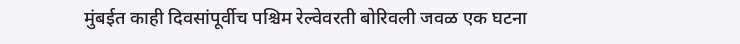मुंबईत काही दिवसांपूर्वीच पश्चिम रेल्वेवरती बोरिवली जवळ एक घटना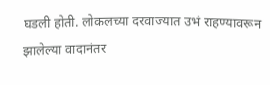घडली होती. लोकलच्या दरवाज्यात उभं राहण्यावरून झालेल्या वादानंतर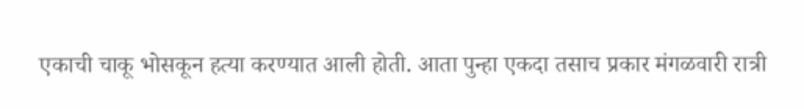एकाची चाकू भोसकून हत्या करण्यात आली होती. आता पुन्हा एकदा तसाच प्रकार मंगळवारी रात्री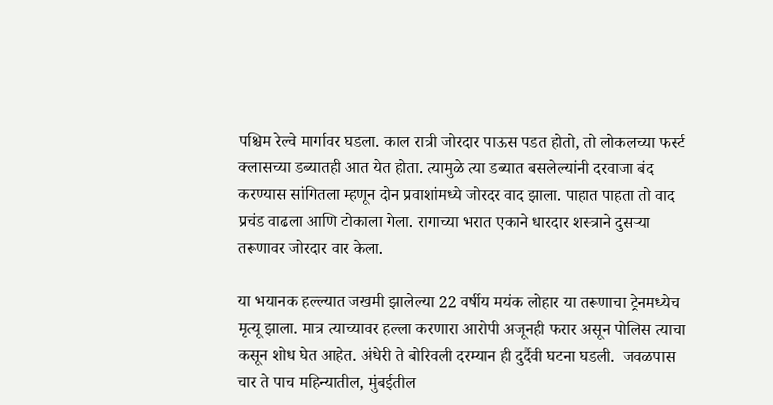पश्चिम रेल्वे मार्गावर घडला. काल रात्री जोरदार पाऊस पडत होतो, तो लोकलच्या फर्स्ट क्लासच्या डब्यातही आत येत होता. त्यामुळे त्या डब्यात बसलेल्यांनी दरवाजा बंद करण्यास सांगितला म्हणून दोन प्रवाशांमध्ये जोरदर वाद झाला. पाहात पाहता तो वाद प्रचंड वाढला आणि टोकाला गेला. रागाच्या भरात एकाने धारदार शस्त्राने दुसऱ्या तरूणावर जोरदार वार केला.

या भयानक हल्ल्यात जखमी झालेल्या 22 वर्षीय मयंक लोहार या तरूणाचा ट्रेनमध्येच मृत्यू झाला. मात्र त्याच्यावर हल्ला करणारा आरोपी अजूनही फरार असून पोलिस त्याचा कसून शोध घेत आहेत. अंधेरी ते बोरिवली दरम्यान ही दुर्दैवी घटना घडली.  जवळपास चार ते पाच महिन्यातील, मुंबईतील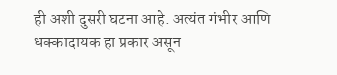ही अशी दुसरी घटना आहे. अत्यंत गंभीर आणि धक्कादायक हा प्रकार असून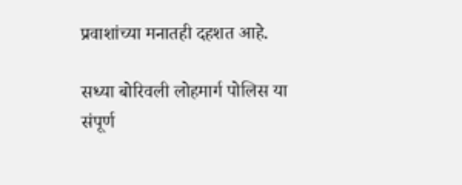प्रवाशांच्या मनातही दहशत आहे.

सध्या बोरिवली लोहमार्ग पोलिस या संपूर्ण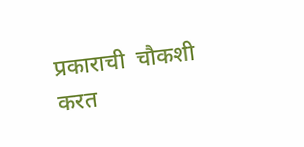प्रकाराची  चौकशी करत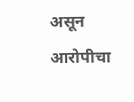असून आरोपीचा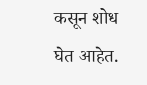कसून शोध घेत आहेत.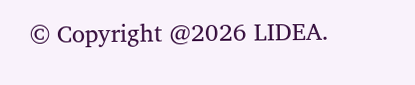© Copyright @2026 LIDEA.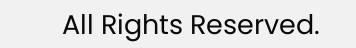All Rights Reserved.